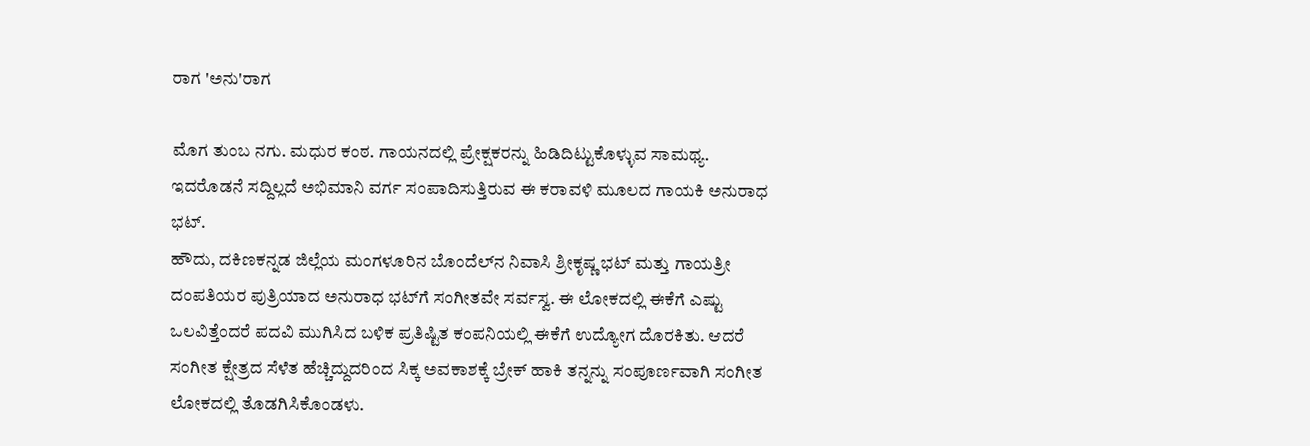ರಾಗ 'ಅನು'ರಾಗ

ಮೊಗ ತುಂಬ ನಗು. ಮಧುರ ಕಂಠ. ಗಾಯನದಲ್ಲಿ ಪ್ರೇಕ್ಷಕರನ್ನು ಹಿಡಿದಿಟ್ಟುಕೊಳ್ಳುವ ಸಾಮಥ್ಯ. ಇದರೊಡನೆ ಸದ್ದಿಲ್ಲದೆ ಅಭಿಮಾನಿ ವರ್ಗ ಸಂಪಾದಿಸುತ್ತಿರುವ ಈ ಕರಾವಳಿ ಮೂಲದ ಗಾಯಕಿ ಅನುರಾಧ ಭಟ್.
ಹೌದು, ದಕಿಣಕನ್ನಡ ಜಿಲ್ಲೆಯ ಮಂಗಳೂರಿನ ಬೊಂದೆಲ್‌ನ ನಿವಾಸಿ ಶ್ರೀಕೃಷ್ಣ ಭಟ್ ಮತ್ತು ಗಾಯತ್ರೀ ದಂಪತಿಯರ ಪುತ್ರಿಯಾದ ಅನುರಾಧ ಭಟ್‌ಗೆ ಸಂಗೀತವೇ ಸರ್ವಸ್ವ. ಈ ಲೋಕದಲ್ಲಿ ಈಕೆಗೆ ಎಷ್ಟು ಒಲವಿತ್ತೆಂದರೆ ಪದವಿ ಮುಗಿಸಿದ ಬಳಿಕ ಪ್ರತಿಷ್ಟಿತ ಕಂಪನಿಯಲ್ಲಿ ಈಕೆಗೆ ಉದ್ಯೋಗ ದೊರಕಿತು. ಆದರೆ ಸಂಗೀತ ಕ್ಷೇತ್ರದ ಸೆಳೆತ ಹೆಚ್ಚಿದ್ದುದರಿಂದ ಸಿಕ್ಕ ಅವಕಾಶಕ್ಕೆ ಬ್ರೇಕ್ ಹಾಕಿ ತನ್ನನ್ನು ಸಂಪೂರ್ಣವಾಗಿ ಸಂಗೀತ ಲೋಕದಲ್ಲಿ ತೊಡಗಿಸಿಕೊಂಡಳು.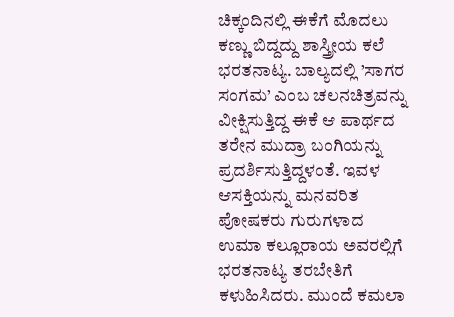ಚಿಕ್ಕಂದಿನಲ್ಲಿ ಈಕೆಗೆ ಮೊದಲು ಕಣ್ಣು ಬಿದ್ದದ್ದು ಶಾಸ್ತ್ರೀಯ ಕಲೆ ಭರತನಾಟ್ಯ. ಬಾಲ್ಯದಲ್ಲಿ ’ಸಾಗರ ಸಂಗಮ’ ಎಂಬ ಚಲನಚಿತ್ರವನ್ನು ವೀಕ್ಷಿಸುತ್ತಿದ್ದ ಈಕೆ ಆ ಪಾರ್ಥದ ತರೇನ ಮುದ್ರಾ ಬಂಗಿಯನ್ನು ಪ್ರದರ್ಶಿಸುತ್ತಿದ್ದಳಂತೆ. ಇವಳ ಆಸಕ್ತಿಯನ್ನು ಮನವರಿತ ಪೋಷಕರು ಗುರುಗಳಾದ ಉಮಾ ಕಲ್ಲೂರಾಯ ಅವರಲ್ಲಿಗೆ ಭರತನಾಟ್ಯ ತರಬೇತಿಗೆ ಕಳುಹಿಸಿದರು. ಮುಂದೆ ಕಮಲಾ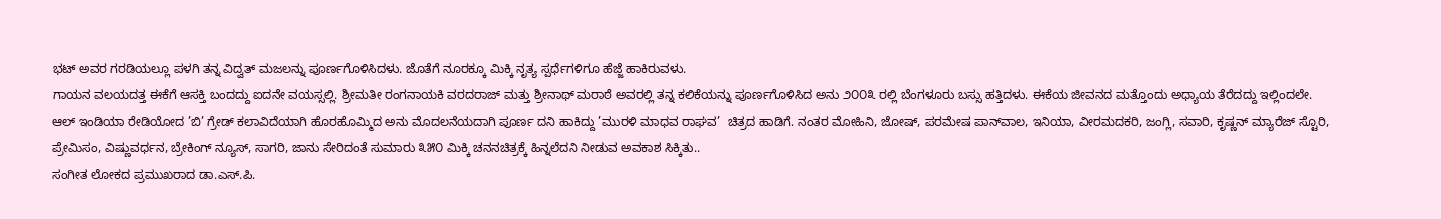ಭಟ್ ಅವರ ಗರಡಿಯಲ್ಲೂ ಪಳಗಿ ತನ್ನ ವಿದ್ವತ್ ಮಜಲನ್ನು ಪೂರ್ಣಗೊಳಿಸಿದಳು. ಜೊತೆಗೆ ನೂರಕ್ಕೂ ಮಿಕ್ಕಿ ನೃತ್ಯ ಸ್ಪರ್ಧೆಗಳಿಗೂ ಹೆಜ್ಜೆ ಹಾಕಿರುವಳು.
ಗಾಯನ ವಲಯದತ್ತ ಈಕೆಗೆ ಆಸಕ್ತಿ ಬಂದದ್ದು ಐದನೇ ವಯಸ್ಸಲ್ಲಿ. ಶ್ರೀಮತೀ ರಂಗನಾಯಕಿ ವರದರಾಜ್ ಮತ್ತು ಶ್ರೀನಾಥ್ ಮರಾಠೆ ಅವರಲ್ಲಿ ತನ್ನ ಕಲಿಕೆಯನ್ನು ಪೂರ್ಣಗೊಳಿಸಿದ ಅನು ೨೦೦೩ ರಲ್ಲಿ ಬೆಂಗಳೂರು ಬಸ್ಸು ಹತ್ತಿದಳು. ಈಕೆಯ ಜೀವನದ ಮತ್ತೊಂದು ಅಧ್ಯಾಯ ತೆರೆದದ್ದು ಇಲ್ಲಿಂದಲೇ.
ಆಲ್ ಇಂಡಿಯಾ ರೇಡಿಯೋದ ’ಬಿ’ ಗ್ರೇಡ್ ಕಲಾವಿದೆಯಾಗಿ ಹೊರಹೊಮ್ಮಿದ ಅನು ಮೊದಲನೆಯದಾಗಿ ಪೂರ್ಣ ದನಿ ಹಾಕಿದ್ದು ’ಮುರಳಿ ಮಾಧವ ರಾಘವ’  ಚಿತ್ರದ ಹಾಡಿಗೆ. ನಂತರ ಮೋಹಿನಿ, ಜೋಷ್, ಪರಮೇಷ ಪಾನ್‌ವಾಲ, ಇನಿಯಾ, ವೀರಮದಕರಿ, ಜಂಗ್ಲಿ, ಸವಾರಿ, ಕೃಷ್ಣನ್ ಮ್ಯಾರೆಜ್ ಸ್ಟೊರಿ, ಪ್ರೇಮಿಸಂ, ವಿಷ್ಣುವರ್ಧನ, ಬ್ರೇಕಿಂಗ್ ನ್ಯೂಸ್, ಸಾಗರಿ, ಜಾನು ಸೇರಿದಂತೆ ಸುಮಾರು ೩೫೦ ಮಿಕ್ಕಿ ಚನನಚಿತ್ರಕ್ಕೆ ಹಿನ್ನಲೆದನಿ ನೀಡುವ ಅವಕಾಶ ಸಿಕ್ಕಿತು..
ಸಂಗೀತ ಲೋಕದ ಪ್ರಮುಖರಾದ ಡಾ.ಎಸ್.ಪಿ.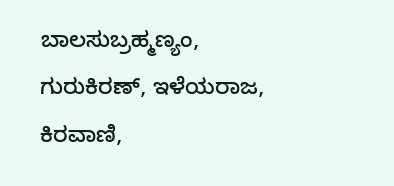ಬಾಲಸುಬ್ರಹ್ಮಣ್ಯಂ, ಗುರುಕಿರಣ್, ಇಳೆಯರಾಜ, ಕಿರವಾಣಿ,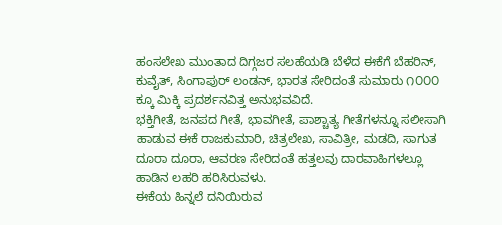ಹಂಸಲೇಖ ಮುಂತಾದ ದಿಗ್ಗಜರ ಸಲಹೆಯಡಿ ಬೆಳೆದ ಈಕೆಗೆ ಬೆಹರಿನ್, ಕುವೈತ್, ಸಿಂಗಾಪುರ್ ಲಂಡನ್, ಭಾರತ ಸೇರಿದಂತೆ ಸುಮಾರು ೧೦೦೦ ಕ್ಕೂ ಮಿಕ್ಕಿ ಪ್ರದರ್ಶನವಿತ್ತ ಅನುಭವವಿದೆ.
ಭಕ್ತಿಗೀತೆ, ಜನಪದ ಗೀತೆ, ಭಾವಗೀತೆ, ಪಾಶ್ಚಾತ್ಯ ಗೀತೆಗಳನ್ನೂ ಸಲೀಸಾಗಿ ಹಾಡುವ ಈಕೆ ರಾಜಕುಮಾರಿ, ಚಿತ್ರಲೇಖ, ಸಾವಿತ್ರೀ, ಮಡದಿ, ಸಾಗುತ ದೂರಾ ದೂರಾ, ಆವರಣ ಸೇರಿದಂತೆ ಹತ್ತಲವು ದಾರವಾಹಿಗಳಲ್ಲೂ ಹಾಡಿನ ಲಹರಿ ಹರಿಸಿರುವಳು.
ಈಕೆಯ ಹಿನ್ನಲೆ ದನಿಯಿರುವ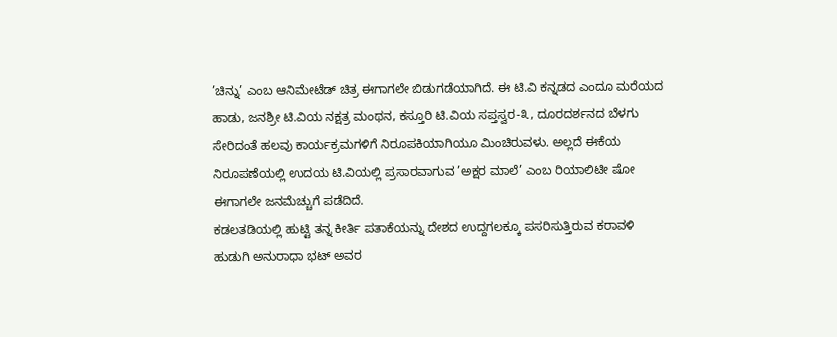’ಚಿನ್ನು’ ಎಂಬ ಆನಿಮೇಟೆಡ್ ಚಿತ್ರ ಈಗಾಗಲೇ ಬಿಡುಗಡೆಯಾಗಿದೆ. ಈ ಟಿ.ವಿ ಕನ್ನಡದ ಎಂದೂ ಮರೆಯದ ಹಾಡು, ಜನಶ್ರೀ ಟಿ.ವಿಯ ನಕ್ಷತ್ರ ಮಂಥನ, ಕಸ್ತೂರಿ ಟಿ.ವಿಯ ಸಪ್ತಸ್ವರ-೩, ದೂರದರ್ಶನದ ಬೆಳಗು ಸೇರಿದಂತೆ ಹಲವು ಕಾರ್ಯಕ್ರಮಗಳಿಗೆ ನಿರೂಪಕಿಯಾಗಿಯೂ ಮಿಂಚಿರುವಳು. ಅಲ್ಲದೆ ಈಕೆಯ ನಿರೂಪಣೆಯಲ್ಲಿ ಉದಯ ಟಿ.ವಿಯಲ್ಲಿ ಪ್ರಸಾರವಾಗುವ ’ಅಕ್ಷರ ಮಾಲೆ’ ಎಂಬ ರಿಯಾಲಿಟೀ ಷೋ ಈಗಾಗಲೇ ಜನಮೆಚ್ಚುಗೆ ಪಡೆದಿದೆ.
ಕಡಲತಡಿಯಲ್ಲಿ ಹುಟ್ಟಿ ತನ್ನ ಕೀರ್ತಿ ಪತಾಕೆಯನ್ನು ದೇಶದ ಉದ್ದಗಲಕ್ಕೂ ಪಸರಿಸುತ್ತಿರುವ ಕರಾವಳಿ ಹುಡುಗಿ ಅನುರಾಧಾ ಭಟ್ ಅವರ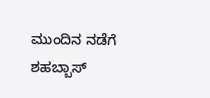ಮುಂದಿನ ನಡೆಗೆ ಶಹಬ್ಬಾಸ್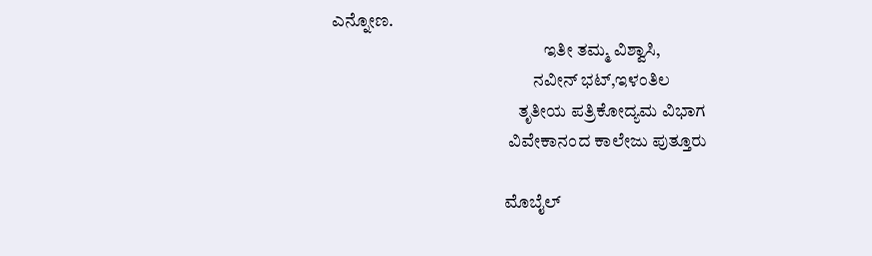ಎನ್ನೋಣ.
                                                            ಇತೀ ತಮ್ಮ ವಿಶ್ವಾಸಿ,
                                                         ನವೀನ್ ಭಟ್,ಇಳಂತಿಲ
                                                     ತೃತೀಯ ಪತ್ರಿಕೋದ್ಯಮ ವಿಭಾಗ
                                                  ವಿವೇಕಾನಂದ ಕಾಲೇಜು ಪುತ್ತೂರು

                                                 ಮೊಬೈಲ್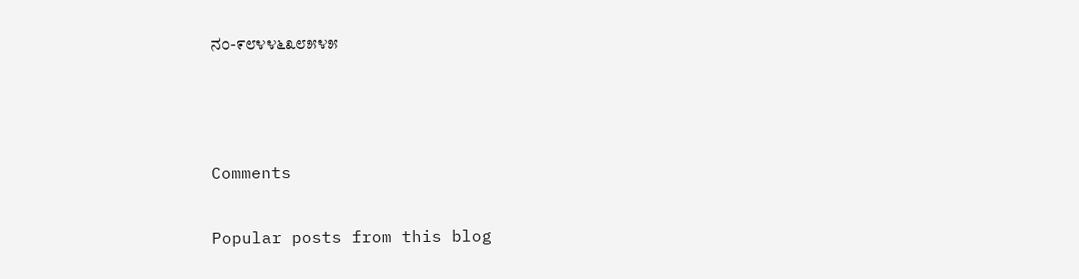ನಂ-೯೮೪೪೬೩೮೫೪೫



Comments

Popular posts from this blog